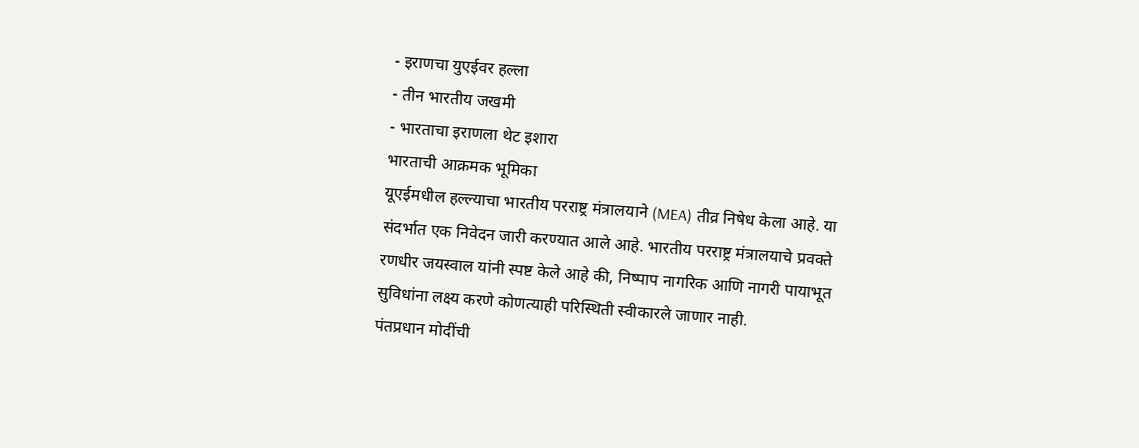- इराणचा युएईवर हल्ला
- तीन भारतीय जखमी
- भारताचा इराणला थेट इशारा
भारताची आक्रमक भूमिका
यूएईमधील हल्ल्याचा भारतीय परराष्ट्र मंत्रालयाने (MEA) तीव्र निषेध केला आहे. या संदर्भात एक निवेदन जारी करण्यात आले आहे. भारतीय परराष्ट्र मंत्रालयाचे प्रवक्ते रणधीर जयस्वाल यांनी स्पष्ट केले आहे की, निष्पाप नागरिक आणि नागरी पायाभूत सुविधांना लक्ष्य करणे कोणत्याही परिस्थिती स्वीकारले जाणार नाही.
पंतप्रधान मोदींची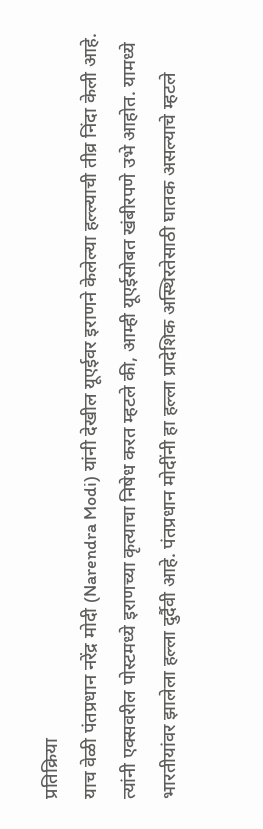प्रतिक्रिया
याच वेळी पंतप्रधान नरेंद्र मोदी (Narendra Modi) यांनी देखील यूएईवर इराणने केलेल्या हल्ल्याची तीव्र निंदा केली आहे. त्यांनी एक्सवरील पोस्टमध्ये इराणच्या कृत्याचा निषेध करत म्हटले की, आम्ही यूएईसोबत खंबीरपणे उभे आहोत. यामध्ये भारतीयांवर झालेला हल्ला दुर्दैवी आहे. पंतप्रधान मोदींनी हा हल्ला प्रादेशिक अस्थिरतेसाठी घातक असल्याचे म्हटले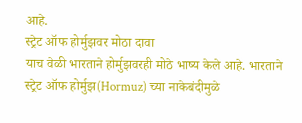आहे.
स्ट्रेट ऑफ होर्मुझवर मोठा दावा
याच वेळी भारताने होर्मुझवरही मोठे भाष्य केले आहे. भारताने स्ट्रेट ऑफ होर्मुझ(Hormuz) च्या नाकेबंदीमुळे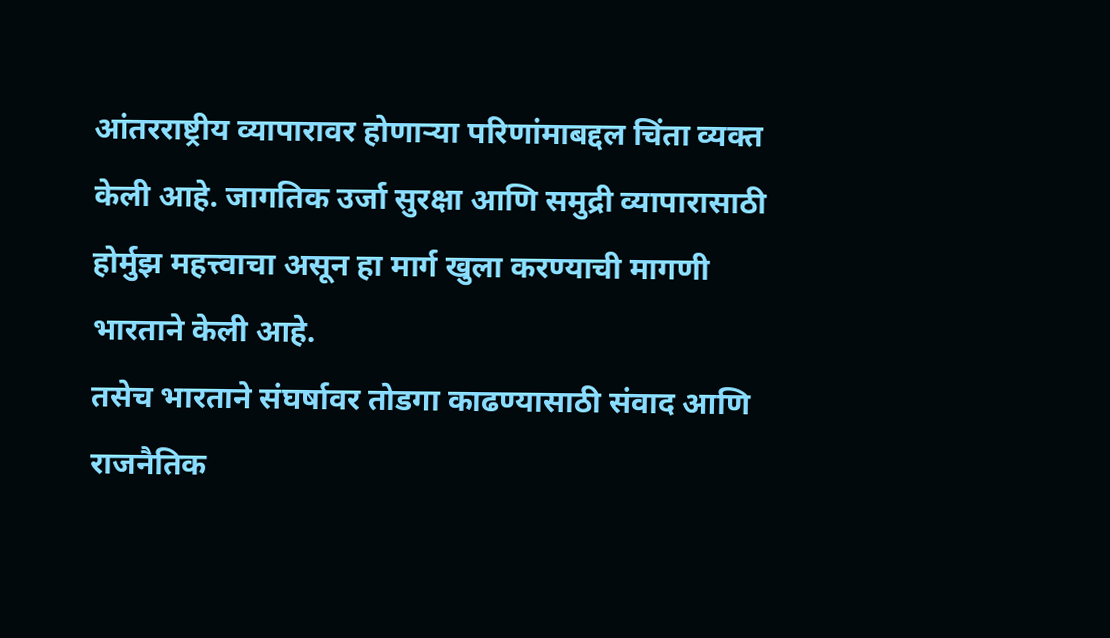आंतरराष्ट्रीय व्यापारावर होणाऱ्या परिणांमाबद्दल चिंता व्यक्त केली आहे. जागतिक उर्जा सुरक्षा आणि समुद्री व्यापारासाठी होर्मुझ महत्त्वाचा असून हा मार्ग खुला करण्याची मागणी भारताने केली आहे.
तसेच भारताने संघर्षावर तोडगा काढण्यासाठी संवाद आणि राजनैतिक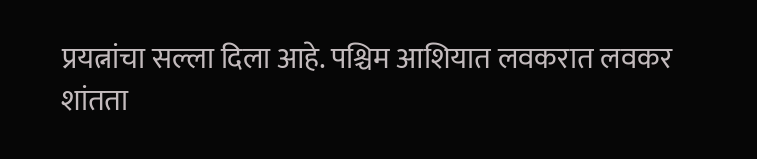प्रयत्नांचा सल्ला दिला आहे. पश्चिम आशियात लवकरात लवकर शांतता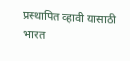प्रस्थापित व्हावी यासाठी भारत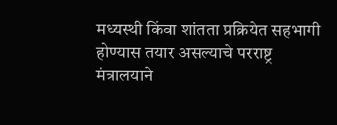मध्यस्थी किंवा शांतता प्रक्रियेत सहभागी होण्यास तयार असल्याचे परराष्ट्र मंत्रालयाने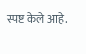स्पष्ट केले आहे.